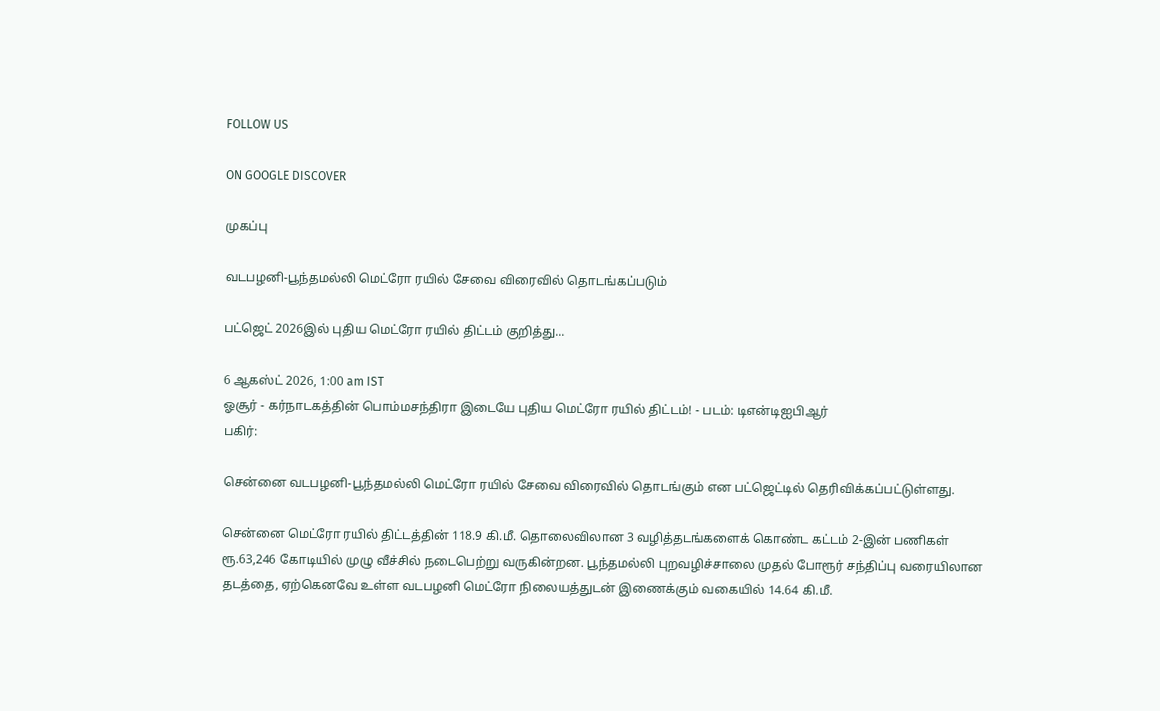FOLLOW US

ON GOOGLE DISCOVER

முகப்பு

வடபழனி-பூந்தமல்லி மெட்ரோ ரயில் சேவை விரைவில் தொடங்கப்படும்

பட்ஜெட் 2026இல் புதிய மெட்ரோ ரயில் திட்டம் குறித்து...

6 ஆகஸ்ட் 2026, 1:00 am IST
ஓசூர் - கர்நாடகத்தின் பொம்மசந்திரா இடையே புதிய மெட்ரோ ரயில் திட்டம்! - படம்: டிஎன்டிஐபிஆர்
பகிர்:

சென்னை வடபழனி-பூந்தமல்லி மெட்ரோ ரயில் சேவை விரைவில் தொடங்கும் என பட்ஜெட்டில் தெரிவிக்கப்பட்டுள்ளது.

சென்னை மெட்ரோ ரயில் திட்டத்தின் 118.9 கி.மீ. தொலைவிலான 3 வழித்தடங்களைக் கொண்ட கட்டம் 2-இன் பணிகள் ரூ.63,246 கோடியில் முழு வீச்சில் நடைபெற்று வருகின்றன. பூந்தமல்லி புறவழிச்சாலை முதல் போரூர் சந்திப்பு வரையிலான தடத்தை, ஏற்கெனவே உள்ள வடபழனி மெட்ரோ நிலையத்துடன் இணைக்கும் வகையில் 14.64 கி.மீ.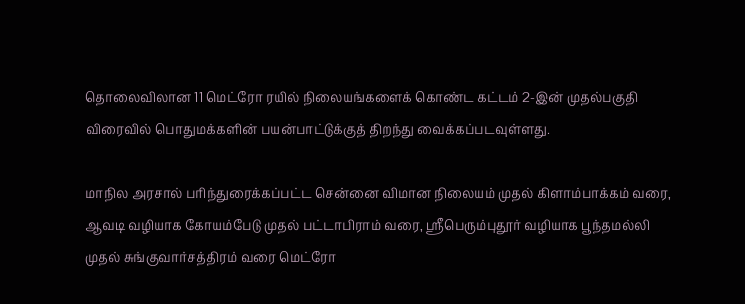தொலைவிலான 11 மெட்ரோ ரயில் நிலையங்களைக் கொண்ட கட்டம் 2-இன் முதல்பகுதி விரைவில் பொதுமக்களின் பயன்பாட்டுக்குத் திறந்து வைக்கப்படவுள்ளது.

மாநில அரசால் பரிந்துரைக்கப்பட்ட சென்னை விமான நிலையம் முதல் கிளாம்பாக்கம் வரை, ஆவடி வழியாக கோயம்பேடு முதல் பட்டாபிராம் வரை, ஸ்ரீபெரும்புதூர் வழியாக பூந்தமல்லி முதல் சுங்குவார்சத்திரம் வரை மெட்ரோ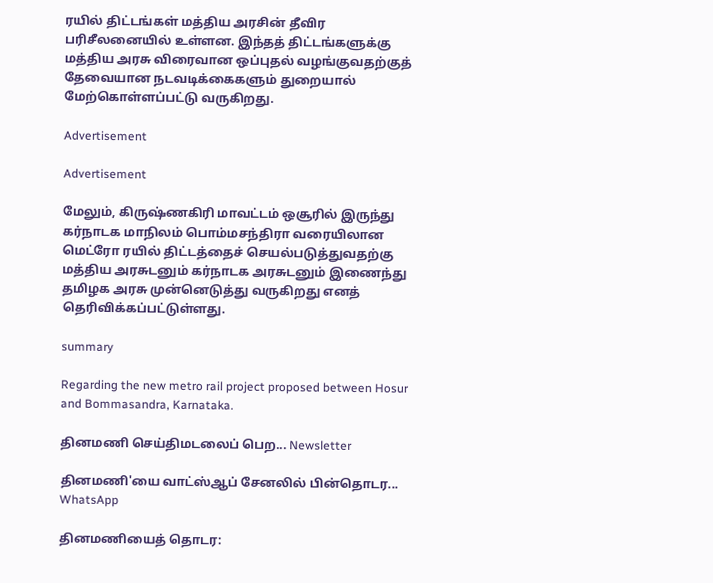ரயில் திட்டங்கள் மத்திய அரசின் தீவிர பரிசீலனையில் உள்ளன. இந்தத் திட்டங்களுக்கு மத்திய அரசு விரைவான ஒப்புதல் வழங்குவதற்குத் தேவையான நடவடிக்கைகளும் துறையால் மேற்கொள்ளப்பட்டு வருகிறது.

Advertisement

Advertisement

மேலும், கிருஷ்ணகிரி மாவட்டம் ஒசூரில் இருந்து கர்நாடக மாநிலம் பொம்மசந்திரா வரையிலான மெட்ரோ ரயில் திட்டத்தைச் செயல்படுத்துவதற்கு மத்திய அரசுடனும் கர்நாடக அரசுடனும் இணைந்து தமிழக அரசு முன்னெடுத்து வருகிறது எனத் தெரிவிக்கப்பட்டுள்ளது.

summary

Regarding the new metro rail project proposed between Hosur and Bommasandra, Karnataka.

தினமணி செய்திமடலைப் பெற... Newsletter

தினமணி'யை வாட்ஸ்ஆப் சேனலில் பின்தொடர... WhatsApp

தினமணியைத் தொடர: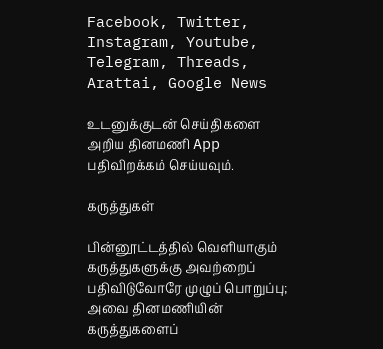Facebook, Twitter, Instagram, Youtube, Telegram, Threads, Arattai, Google News

உடனுக்குடன் செய்திகளை அறிய தினமணி App பதிவிறக்கம் செய்யவும்.

கருத்துகள்

பின்னூட்டத்தில் வெளியாகும் கருத்துகளுக்கு அவற்றைப் பதிவிடுவோரே முழுப் பொறுப்பு; அவை தினமணியின் கருத்துகளைப்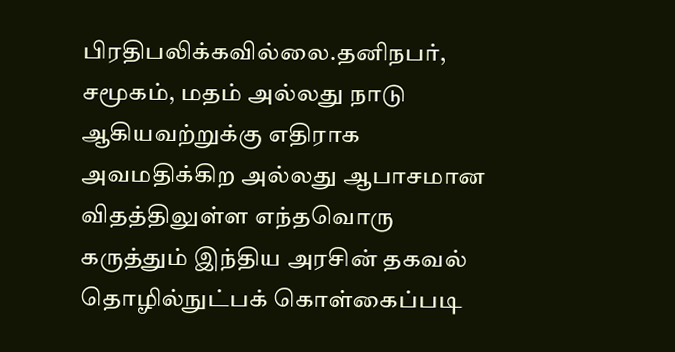பிரதிபலிக்கவில்லை.தனிநபர், சமூகம், மதம் அல்லது நாடு ஆகியவற்றுக்கு எதிராக அவமதிக்கிற அல்லது ஆபாசமான விதத்திலுள்ள எந்தவொரு கருத்தும் இந்திய அரசின் தகவல் தொழில்நுட்பக் கொள்கைப்படி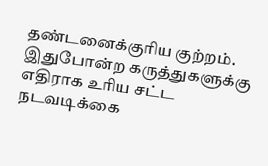தண்டனைக்குரிய குற்றம். இதுபோன்ற கருத்துகளுக்கு எதிராக உரிய சட்ட நடவடிக்கை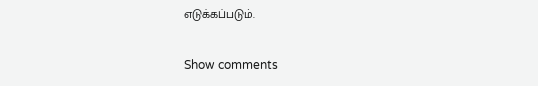எடுக்கப்படும்.

Show comments